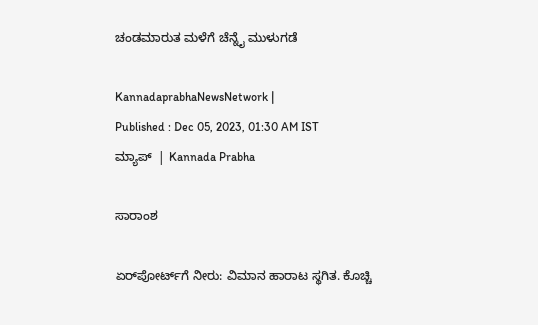ಚಂಡಮಾರುತ ಮಳೆಗೆ ಚೆನ್ನೈ ಮುಳುಗಡೆ

KannadaprabhaNewsNetwork |
Published : Dec 05, 2023, 01:30 AM IST
ಮ್ಯಾಪ್‌  | Kannada Prabha

ಸಾರಾಂಶ

ಏರ್‌ಪೋರ್ಟ್‌ಗೆ ನೀರು: ವಿಮಾನ ಹಾರಾಟ ಸ್ಥಗಿತ. ಕೊಚ್ಚಿ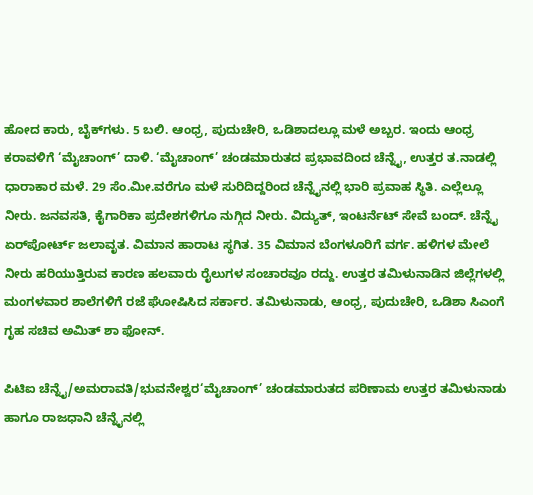ಹೋದ ಕಾರು, ಬೈಕ್‌ಗಳು. 5 ಬಲಿ. ಆಂಧ್ರ, ಪುದುಚೇರಿ, ಒಡಿಶಾದಲ್ಲೂ ಮಳೆ ಅಬ್ಬರ. ಇಂದು ಆಂಧ್ರ ಕರಾವಳಿಗೆ ‘ಮೈಚಾಂಗ್‌’ ದಾಳಿ. ‘ಮೈಚಾಂಗ್‌’ ಚಂಡಮಾರುತದ ಪ್ರಭಾವದಿಂದ ಚೆನ್ನೈ, ಉತ್ತರ ತ.ನಾಡಲ್ಲಿ ಧಾರಾಕಾರ ಮಳೆ. 29 ಸೆಂ.ಮೀ.ವರೆಗೂ ಮಳೆ ಸುರಿದಿದ್ದರಿಂದ ಚೆನ್ನೈನಲ್ಲಿ ಭಾರಿ ಪ್ರವಾಹ ಸ್ಥಿತಿ. ಎಲ್ಲೆಲ್ಲೂ ನೀರು. ಜನವಸತಿ, ಕೈಗಾರಿಕಾ ಪ್ರದೇಶಗಳಿಗೂ ನುಗ್ಗಿದ ನೀರು. ವಿದ್ಯುತ್‌, ಇಂಟರ್ನೆಟ್‌ ಸೇವೆ ಬಂದ್‌. ಚೆನ್ನೈ ಏರ್‌ಪೋರ್ಟ್‌ ಜಲಾವೃತ. ವಿಮಾನ ಹಾರಾಟ ಸ್ಥಗಿತ. 35 ವಿಮಾನ ಬೆಂಗಳೂರಿಗೆ ವರ್ಗ. ಹಳಿಗಳ ಮೇಲೆ ನೀರು ಹರಿಯುತ್ತಿರುವ ಕಾರಣ ಹಲವಾರು ರೈಲುಗಳ ಸಂಚಾರವೂ ರದ್ದು. ಉತ್ತರ ತಮಿಳುನಾಡಿನ ಜಿಲ್ಲೆಗಳಲ್ಲಿ ಮಂಗಳವಾರ ಶಾಲೆಗಳಿಗೆ ರಜೆ ಘೋಷಿಸಿದ ಸರ್ಕಾರ. ತಮಿಳುನಾಡು, ಆಂಧ್ರ, ಪುದುಚೇರಿ, ಒಡಿಶಾ ಸಿಎಂಗೆ ಗೃಹ ಸಚಿವ ಅಮಿತ್‌ ಶಾ ಫೋನ್‌.

ಪಿಟಿಐ ಚೆನ್ನೈ/ಅಮರಾವತಿ/ಭುವನೇಶ್ವರ‘ಮೈಚಾಂಗ್‌’ ಚಂಡಮಾರುತದ ಪರಿಣಾಮ ಉತ್ತರ ತಮಿಳುನಾಡು ಹಾಗೂ ರಾಜಧಾನಿ ಚೆನ್ನೈನಲ್ಲಿ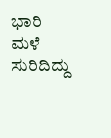ಭಾರಿ ಮಳೆ ಸುರಿದಿದ್ದು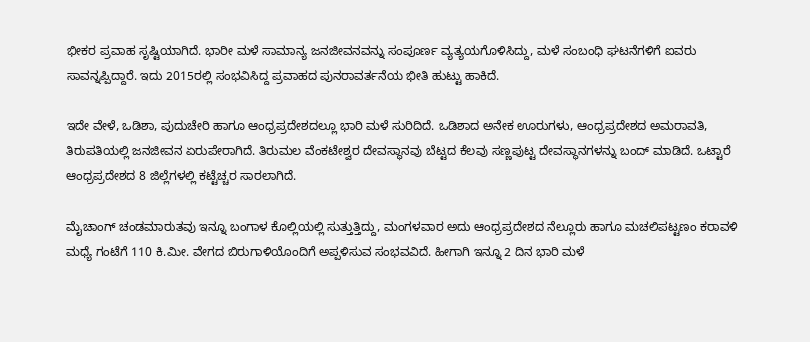ಭೀಕರ ಪ್ರವಾಹ ಸೃಷ್ಟಿಯಾಗಿದೆ. ಭಾರೀ ಮಳೆ ಸಾಮಾನ್ಯ ಜನಜೀವನವನ್ನು ಸಂಪೂರ್ಣ ವ್ಯತ್ಯಯಗೊಳಿಸಿದ್ದು, ಮಳೆ ಸಂಬಂಧಿ ಘಟನೆಗಳಿಗೆ ಐವರು ಸಾವನ್ನಪ್ಪಿದ್ದಾರೆ. ಇದು 2015ರಲ್ಲಿ ಸಂಭವಿಸಿದ್ದ ಪ್ರವಾಹದ ಪುನರಾವರ್ತನೆಯ ಭೀತಿ ಹುಟ್ಟು ಹಾಕಿದೆ.

ಇದೇ ವೇಳೆ, ಒಡಿಶಾ, ಪುದುಚೇರಿ ಹಾಗೂ ಆಂಧ್ರಪ್ರದೇಶದಲ್ಲೂ ಭಾರಿ ಮಳೆ ಸುರಿದಿದೆ. ಒಡಿಶಾದ ಅನೇಕ ಊರುಗಳು, ಆಂಧ್ರಪ್ರದೇಶದ ಅಮರಾವತಿ, ತಿರುಪತಿಯಲ್ಲಿ ಜನಜೀವನ ಏರುಪೇರಾಗಿದೆ. ತಿರುಮಲ ವೆಂಕಟೇಶ್ವರ ದೇವಸ್ಥಾನವು ಬೆಟ್ಟದ ಕೆಲವು ಸಣ್ಣಪುಟ್ಟ ದೇವಸ್ಥಾನಗಳನ್ನು ಬಂದ್‌ ಮಾಡಿದೆ. ಒಟ್ಟಾರೆ ಆಂಧ್ರಪ್ರದೇಶದ 8 ಜಿಲ್ಲೆಗಳಲ್ಲಿ ಕಟ್ಟೆಚ್ಚರ ಸಾರಲಾಗಿದೆ.

ಮೈಚಾಂಗ್‌ ಚಂಡಮಾರುತವು ಇನ್ನೂ ಬಂಗಾಳ ಕೊಲ್ಲಿಯಲ್ಲಿ ಸುತ್ತುತ್ತಿದ್ದು, ಮಂಗಳವಾರ ಅದು ಆಂಧ್ರಪ್ರದೇಶದ ನೆಲ್ಲೂರು ಹಾಗೂ ಮಚಲಿಪಟ್ಟಣಂ ಕರಾವಳಿ ಮಧ್ಯೆ ಗಂಟೆಗೆ 110 ಕಿ.ಮೀ. ವೇಗದ ಬಿರುಗಾಳಿಯೊಂದಿಗೆ ಅಪ್ಪಳಿಸುವ ಸಂಭವವಿದೆ. ಹೀಗಾಗಿ ಇನ್ನೂ 2 ದಿನ ಭಾರಿ ಮಳೆ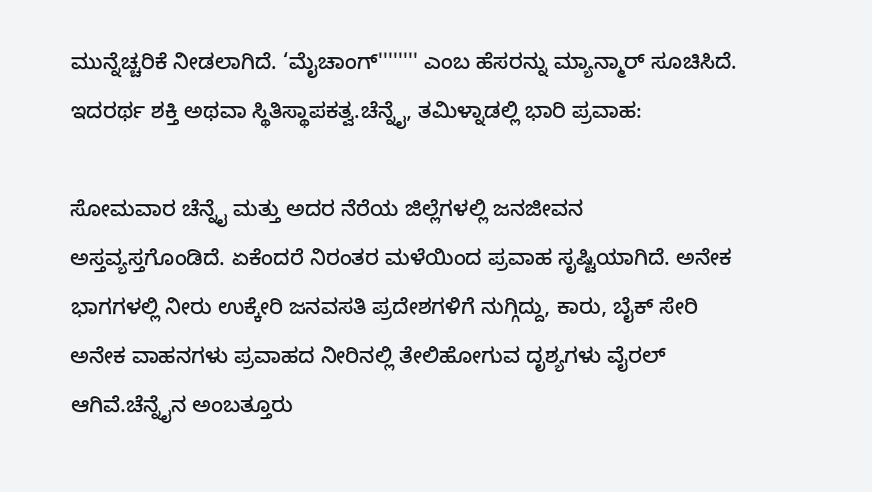ಮುನ್ನೆಚ್ಚರಿಕೆ ನೀಡಲಾಗಿದೆ. ‘ಮೈಚಾಂಗ್'''''''' ಎಂಬ ಹೆಸರನ್ನು ಮ್ಯಾನ್ಮಾರ್ ಸೂಚಿಸಿದೆ. ಇದರರ್ಥ ಶಕ್ತಿ ಅಥವಾ ಸ್ಥಿತಿಸ್ಥಾಪಕತ್ವ.ಚೆನ್ನೈ, ತಮಿಳ್ನಾಡಲ್ಲಿ ಭಾರಿ ಪ್ರವಾಹ:

ಸೋಮವಾರ ಚೆನ್ನೈ ಮತ್ತು ಅದರ ನೆರೆಯ ಜಿಲ್ಲೆಗಳಲ್ಲಿ ಜನಜೀವನ ಅಸ್ತವ್ಯಸ್ತಗೊಂಡಿದೆ. ಏಕೆಂದರೆ ನಿರಂತರ ಮಳೆಯಿಂದ ಪ್ರವಾಹ ಸೃಷ್ಟಿಯಾಗಿದೆ. ಅನೇಕ ಭಾಗಗಳಲ್ಲಿ ನೀರು ಉಕ್ಕೇರಿ ಜನವಸತಿ ಪ್ರದೇಶಗಳಿಗೆ ನುಗ್ಗಿದ್ದು, ಕಾರು, ಬೈಕ್‌ ಸೇರಿ ಅನೇಕ ವಾಹನಗಳು ಪ್ರವಾಹದ ನೀರಿನಲ್ಲಿ ತೇಲಿಹೋಗುವ ದೃಶ್ಯಗಳು ವೈರಲ್‌ ಆಗಿವೆ.ಚೆನ್ನೈನ ಅಂಬತ್ತೂರು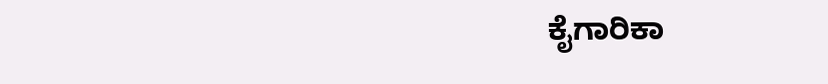ಕೈಗಾರಿಕಾ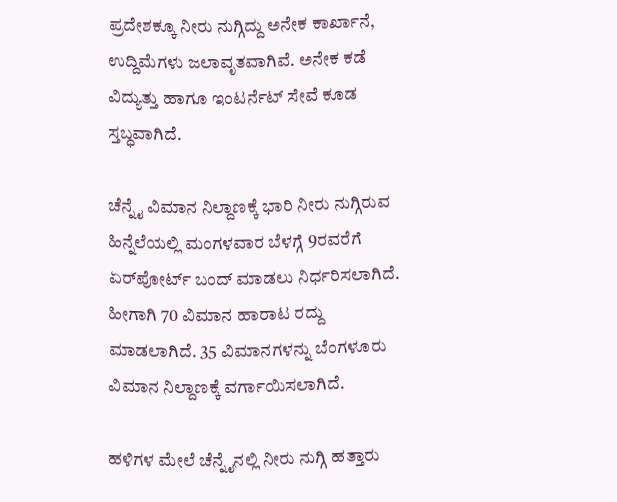ಪ್ರದೇಶಕ್ಕೂ ನೀರು ನುಗ್ಗಿದ್ದು ಅನೇಕ ಕಾರ್ಖಾನೆ, ಉದ್ದಿಮೆಗಳು ಜಲಾವೃತವಾಗಿವೆ. ಅನೇಕ ಕಡೆ ವಿದ್ಯುತ್ತು ಹಾಗೂ ಇಂಟರ್ನೆಟ್ ಸೇವೆ ಕೂಡ ಸ್ತಬ್ಧವಾಗಿದೆ.

ಚೆನ್ನೈ ವಿಮಾನ ನಿಲ್ದಾಣಕ್ಕೆ ಭಾರಿ ನೀರು ನುಗ್ಗಿರುವ ಹಿನ್ನೆಲೆಯಲ್ಲಿ ಮಂಗಳವಾರ ಬೆಳಗ್ಗೆ 9ರವರೆಗೆ ಏರ್‌ಪೋರ್ಟ್‌ ಬಂದ್‌ ಮಾಡಲು ನಿರ್ಧರಿಸಲಾಗಿದೆ. ಹೀಗಾಗಿ 70 ವಿಮಾನ ಹಾರಾಟ ರದ್ದು ಮಾಡಲಾಗಿದೆ. 35 ವಿಮಾನಗಳನ್ನು ಬೆಂಗಳೂರು ವಿಮಾನ ನಿಲ್ದಾಣಕ್ಕೆ ವರ್ಗಾಯಿಸಲಾಗಿದೆ.

ಹಳಿಗಳ ಮೇಲೆ ಚೆನ್ನೈನಲ್ಲಿ ನೀರು ನುಗ್ಗಿ ಹತ್ತಾರು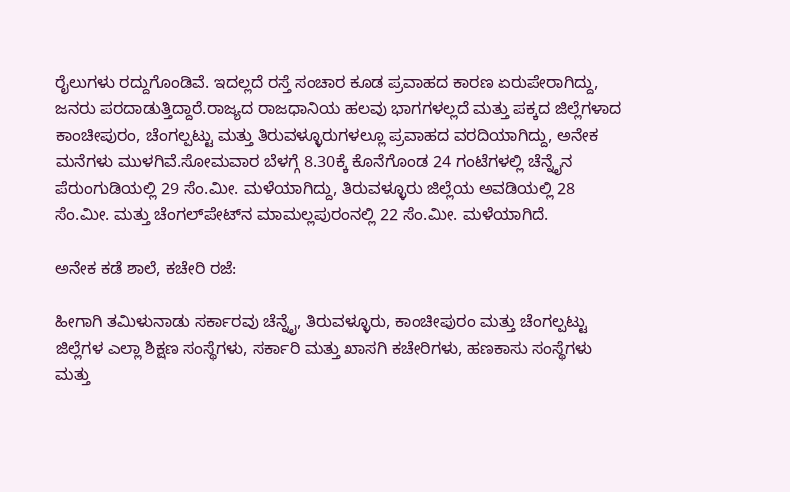ರೈಲುಗಳು ರದ್ದುಗೊಂಡಿವೆ. ಇದಲ್ಲದೆ ರಸ್ತೆ ಸಂಚಾರ ಕೂಡ ಪ್ರವಾಹದ ಕಾರಣ ಏರುಪೇರಾಗಿದ್ದು, ಜನರು ಪರದಾಡುತ್ತಿದ್ದಾರೆ.ರಾಜ್ಯದ ರಾಜಧಾನಿಯ ಹಲವು ಭಾಗಗಳಲ್ಲದೆ ಮತ್ತು ಪಕ್ಕದ ಜಿಲ್ಲೆಗಳಾದ ಕಾಂಚೀಪುರಂ, ಚೆಂಗಲ್ಪಟ್ಟು ಮತ್ತು ತಿರುವಳ್ಳೂರುಗಳಲ್ಲೂ ಪ್ರವಾಹದ ವರದಿಯಾಗಿದ್ದು, ಅನೇಕ ಮನೆಗಳು ಮುಳಗಿವೆ.ಸೋಮವಾರ ಬೆಳಗ್ಗೆ 8.30ಕ್ಕೆ ಕೊನೆಗೊಂಡ 24 ಗಂಟೆಗಳಲ್ಲಿ ಚೆನ್ನೈನ ಪೆರುಂಗುಡಿಯಲ್ಲಿ 29 ಸೆಂ.ಮೀ. ಮಳೆಯಾಗಿದ್ದು, ತಿರುವಳ್ಳೂರು ಜಿಲ್ಲೆಯ ಅವಡಿಯಲ್ಲಿ 28 ಸೆಂ.ಮೀ. ಮತ್ತು ಚೆಂಗಲ್‌ಪೇಟ್‌ನ ಮಾಮಲ್ಲಪುರಂನಲ್ಲಿ 22 ಸೆಂ.ಮೀ. ಮಳೆಯಾಗಿದೆ.

ಅನೇಕ ಕಡೆ ಶಾಲೆ, ಕಚೇರಿ ರಜೆ:

ಹೀಗಾಗಿ ತಮಿಳುನಾಡು ಸರ್ಕಾರವು ಚೆನ್ನೈ, ತಿರುವಳ್ಳೂರು, ಕಾಂಚೀಪುರಂ ಮತ್ತು ಚೆಂಗಲ್ಪಟ್ಟು ಜಿಲ್ಲೆಗಳ ಎಲ್ಲಾ ಶಿಕ್ಷಣ ಸಂಸ್ಥೆಗಳು, ಸರ್ಕಾರಿ ಮತ್ತು ಖಾಸಗಿ ಕಚೇರಿಗಳು, ಹಣಕಾಸು ಸಂಸ್ಥೆಗಳು ಮತ್ತು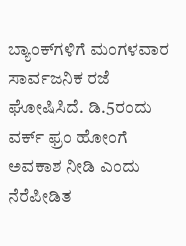ಬ್ಯಾಂಕ್‌ಗಳಿಗೆ ಮಂಗಳವಾರ ಸಾರ್ವಜನಿಕ ರಜೆ ಘೋಷಿಸಿದೆ. ಡಿ.5ರಂದು ವರ್ಕ್‌ ಫ್ರಂ ಹೋಂಗೆ ಅವಕಾಶ ನೀಡಿ ಎಂದು ನೆರೆಪೀಡಿತ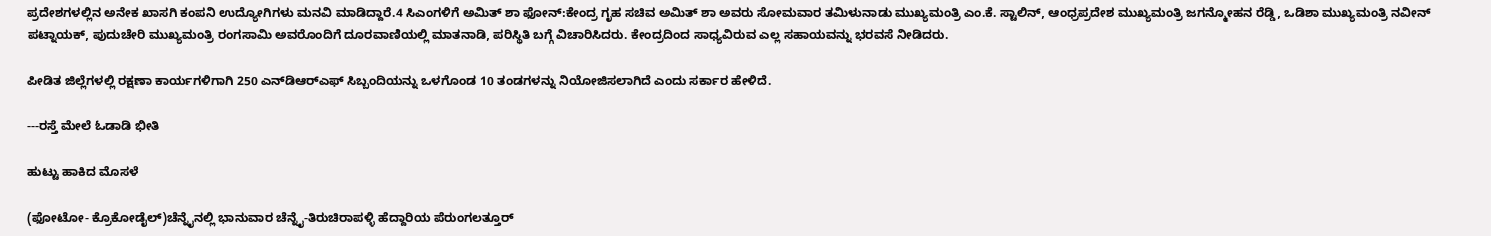ಪ್ರದೇಶಗಳಲ್ಲಿನ ಅನೇಕ ಖಾಸಗಿ ಕಂಪನಿ ಉದ್ಯೋಗಿಗಳು ಮನವಿ ಮಾಡಿದ್ದಾರೆ.4 ಸಿಎಂಗಳಿಗೆ ಅಮಿತ್‌ ಶಾ ಫೋನ್‌:ಕೇಂದ್ರ ಗೃಹ ಸಚಿವ ಅಮಿತ್ ಶಾ ಅವರು ಸೋಮವಾರ ತಮಿಳುನಾಡು ಮುಖ್ಯಮಂತ್ರಿ ಎಂ.ಕೆ. ಸ್ಟಾಲಿನ್, ಆಂಧ್ರಪ್ರದೇಶ ಮುಖ್ಯಮಂತ್ರಿ ಜಗನ್ಮೋಹನ ರೆಡ್ಡಿ, ಒಡಿಶಾ ಮುಖ್ಯಮಂತ್ರಿ ನವೀನ್‌ ಪಟ್ನಾಯಕ್‌, ಪುದುಚೇರಿ ಮುಖ್ಯಮಂತ್ರಿ ರಂಗಸಾಮಿ ಅವರೊಂದಿಗೆ ದೂರವಾಣಿಯಲ್ಲಿ ಮಾತನಾಡಿ, ಪರಿಸ್ಥಿತಿ ಬಗ್ಗೆ ವಿಚಾರಿಸಿದರು. ಕೇಂದ್ರದಿಂದ ಸಾಧ್ಯವಿರುವ ಎಲ್ಲ ಸಹಾಯವನ್ನು ಭರವಸೆ ನೀಡಿದರು.

ಪೀಡಿತ ಜಿಲ್ಲೆಗಳಲ್ಲಿ ರಕ್ಷಣಾ ಕಾರ್ಯಗಳಿಗಾಗಿ 250 ಎನ್‌ಡಿಆರ್‌ಎಫ್ ಸಿಬ್ಬಂದಿಯನ್ನು ಒಳಗೊಂಡ 10 ತಂಡಗಳನ್ನು ನಿಯೋಜಿಸಲಾಗಿದೆ ಎಂದು ಸರ್ಕಾರ ಹೇಳಿದೆ.

---ರಸ್ತೆ ಮೇಲೆ ಓಡಾಡಿ ಭೀತಿ

ಹುಟ್ಟು ಹಾಕಿದ ಮೊಸಳೆ

(ಫೋಟೋ- ಕ್ರೊಕೋಡೈಲ್‌)ಚೆನ್ನೈನಲ್ಲಿ ಭಾನುವಾರ ಚೆನ್ನೈ-ತಿರುಚಿರಾಪಳ್ಳಿ ಹೆದ್ದಾರಿಯ ಪೆರುಂಗಲತ್ತೂರ್‌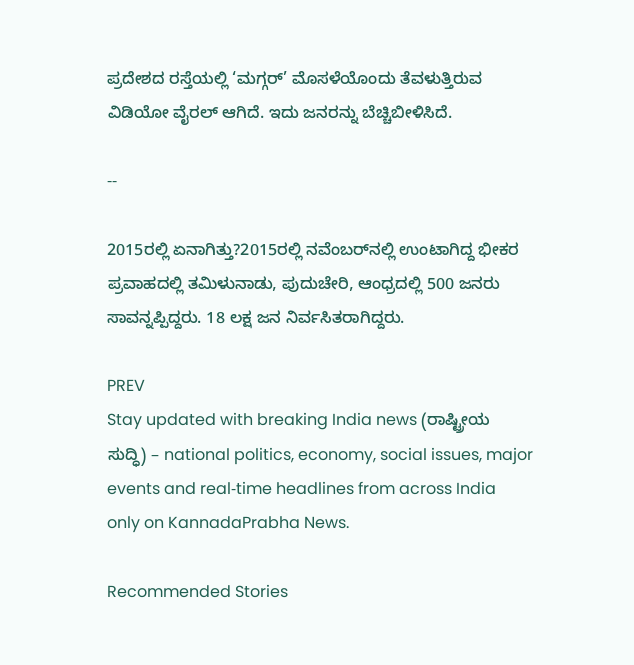ಪ್ರದೇಶದ ರಸ್ತೆಯಲ್ಲಿ ‘ಮಗ್ಗರ್’ ಮೊಸಳೆಯೊಂದು ತೆವಳುತ್ತಿರುವ ವಿಡಿಯೋ ವೈರಲ್ ಆಗಿದೆ. ಇದು ಜನರನ್ನು ಬೆಚ್ಚಿಬೀಳಿಸಿದೆ.

--

2015ರಲ್ಲಿ ಏನಾಗಿತ್ತು?2015ರಲ್ಲಿ ನವೆಂಬರ್‌ನಲ್ಲಿ ಉಂಟಾಗಿದ್ದ ಭೀಕರ ಪ್ರವಾಹದಲ್ಲಿ ತಮಿಳುನಾಡು, ಪುದುಚೇರಿ, ಆಂಧ್ರದಲ್ಲಿ 500 ಜನರು ಸಾವನ್ನಪ್ಪಿದ್ದರು. 18 ಲಕ್ಷ ಜನ ನಿರ್ವಸಿತರಾಗಿದ್ದರು.

PREV
Stay updated with breaking India news (ರಾಷ್ಟ್ರೀಯ ಸುದ್ಧಿ) – national politics, economy, social issues, major events and real‑time headlines from across India only on KannadaPrabha News.

Recommended Stories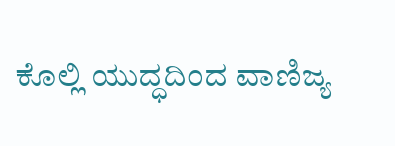ಕೊಲ್ಲಿ ಯುದ್ಧದಿಂದ ವಾಣಿಜ್ಯ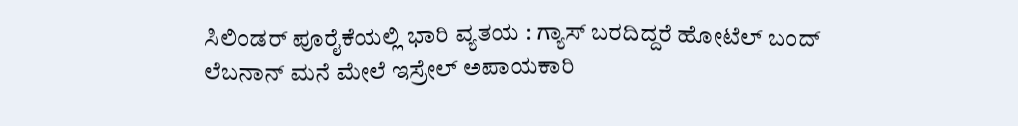ಸಿಲಿಂಡರ್‌ ಪೂರೈಕೆಯಲ್ಲಿ ಭಾರಿ ವ್ಯತಯ : ಗ್ಯಾಸ್‌ ಬರದಿದ್ದರೆ ಹೋಟೆಲ್‌ ಬಂದ್‌
ಲೆಬನಾನ್‌ ಮನೆ ಮೇಲೆ ಇಸ್ರೇಲ್‌ ಅಪಾಯಕಾರಿ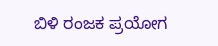ಬಿಳಿ ರಂಜಕ ಪ್ರಯೋಗ